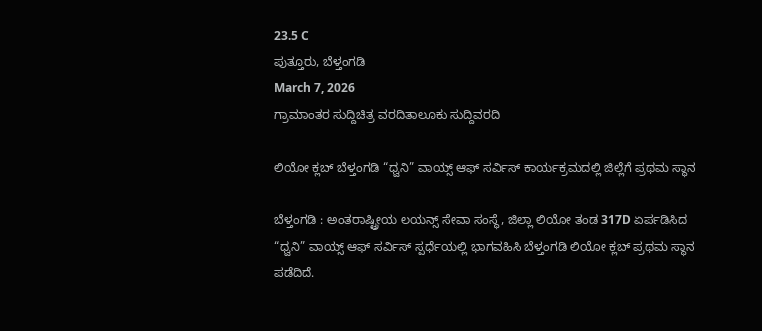23.5 C
ಪುತ್ತೂರು, ಬೆಳ್ತಂಗಡಿ
March 7, 2026
ಗ್ರಾಮಾಂತರ ಸುದ್ದಿಚಿತ್ರ ವರದಿತಾಲೂಕು ಸುದ್ದಿವರದಿ

ಲಿಯೋ ಕ್ಲಬ್ ಬೆಳ್ತಂಗಡಿ “ಧ್ವನಿ” ವಾಯ್ಸ್ ಆಫ್ ಸರ್ವಿಸ್ ಕಾರ್ಯಕ್ರಮದಲ್ಲಿ ಜಿಲ್ಲೆಗೆ ಪ್ರಥಮ ಸ್ಥಾನ

ಬೆಳ್ತಂಗಡಿ : ಅಂತರಾಷ್ಟ್ರೀಯ ಲಯನ್ಸ್ ಸೇವಾ ಸಂಸ್ಥೆ, ಜಿಲ್ಲಾ ಲಿಯೋ ತಂಡ 317D ಏರ್ಪಡಿಸಿದ “ಧ್ವನಿ” ವಾಯ್ಸ್ ಆಫ್ ಸರ್ವಿಸ್ ಸ್ಪರ್ಧೆಯಲ್ಲಿ ಭಾಗವಹಿಸಿ ಬೆಳ್ತಂಗಡಿ ಲಿಯೋ ಕ್ಲಬ್ ಪ್ರಥಮ ಸ್ಥಾನ ಪಡೆದಿದೆ.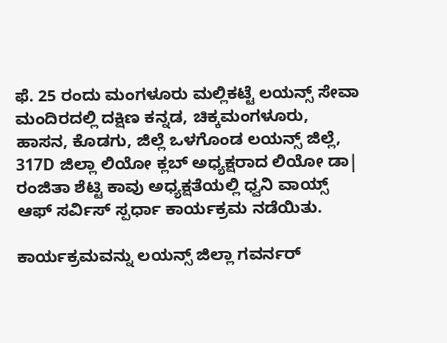ಫೆ. 25 ರಂದು ಮಂಗಳೂರು ಮಲ್ಲಿಕಟ್ಟೆ ಲಯನ್ಸ್ ಸೇವಾ ಮಂದಿರದಲ್ಲಿ ದಕ್ಷಿಣ ಕನ್ನಡ, ಚಿಕ್ಕಮಂಗಳೂರು, ಹಾಸನ, ಕೊಡಗು, ಜಿಲ್ಲೆ ಒಳಗೊಂಡ ಲಯನ್ಸ್ ಜಿಲ್ಲೆ, 317D ಜಿಲ್ಲಾ ಲಿಯೋ ಕ್ಲಬ್ ಅಧ್ಯಕ್ಷರಾದ ಲಿಯೋ ಡಾ| ರಂಜಿತಾ ಶೆಟ್ಟಿ ಕಾವು ಅಧ್ಯಕ್ಷತೆಯಲ್ಲಿ ಧ್ವನಿ ವಾಯ್ಸ್ ಆಫ್ ಸರ್ವಿಸ್ ಸ್ಪರ್ಧಾ ಕಾರ್ಯಕ್ರಮ ನಡೆಯಿತು.

ಕಾರ್ಯಕ್ರಮವನ್ನು ಲಯನ್ಸ್ ಜಿಲ್ಲಾ ಗವರ್ನರ್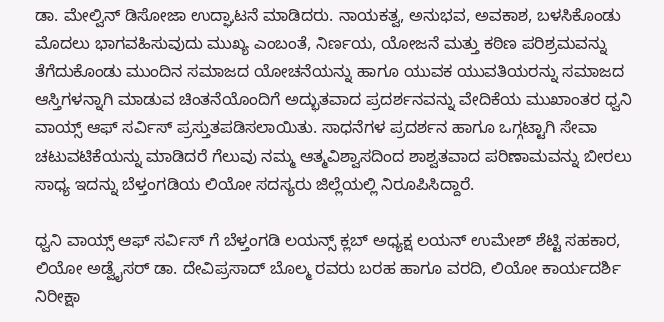ಡಾ. ಮೇಲ್ವಿನ್ ಡಿಸೋಜಾ ಉದ್ಘಾಟನೆ ಮಾಡಿದರು. ನಾಯಕತ್ವ, ಅನುಭವ, ಅವಕಾಶ, ಬಳಸಿಕೊಂಡು ಮೊದಲು ಭಾಗವಹಿಸುವುದು ಮುಖ್ಯ ಎಂಬಂತೆ, ನಿರ್ಣಯ, ಯೋಜನೆ ಮತ್ತು ಕಠಿಣ ಪರಿಶ್ರಮವನ್ನು ತೆಗೆದುಕೊಂಡು ಮುಂದಿನ ಸಮಾಜದ ಯೋಚನೆಯನ್ನು ಹಾಗೂ ಯುವಕ ಯುವತಿಯರನ್ನು ಸಮಾಜದ ಆಸ್ತಿಗಳನ್ನಾಗಿ ಮಾಡುವ ಚಿಂತನೆಯೊಂದಿಗೆ ಅದ್ಭುತವಾದ ಪ್ರದರ್ಶನವನ್ನು ವೇದಿಕೆಯ ಮುಖಾಂತರ ಧ್ವನಿ ವಾಯ್ಸ್ ಆಫ್ ಸರ್ವಿಸ್ ಪ್ರಸ್ತುತಪಡಿಸಲಾಯಿತು. ಸಾಧನೆಗಳ ಪ್ರದರ್ಶನ ಹಾಗೂ ಒಗ್ಗಟ್ಟಾಗಿ ಸೇವಾ ಚಟುವಟಿಕೆಯನ್ನು ಮಾಡಿದರೆ ಗೆಲುವು ನಮ್ಮ ಆತ್ಮವಿಶ್ವಾಸದಿಂದ ಶಾಶ್ವತವಾದ ಪರಿಣಾಮವನ್ನು ಬೀರಲು ಸಾಧ್ಯ ಇದನ್ನು ಬೆಳ್ತಂಗಡಿಯ ಲಿಯೋ ಸದಸ್ಯರು ಜಿಲ್ಲೆಯಲ್ಲಿ ನಿರೂಪಿಸಿದ್ದಾರೆ.

ಧ್ವನಿ ವಾಯ್ಸ್ ಆಫ್ ಸರ್ವಿಸ್ ಗೆ ಬೆಳ್ತಂಗಡಿ ಲಯನ್ಸ್ ಕ್ಲಬ್ ಅಧ್ಯಕ್ಷ ಲಯನ್ ಉಮೇಶ್ ಶೆಟ್ಟಿ ಸಹಕಾರ, ಲಿಯೋ ಅಡ್ವೈಸರ್ ಡಾ. ದೇವಿಪ್ರಸಾದ್ ಬೊಲ್ಮ ರವರು ಬರಹ ಹಾಗೂ ವರದಿ, ಲಿಯೋ ಕಾರ್ಯದರ್ಶಿ ನಿರೀಕ್ಷಾ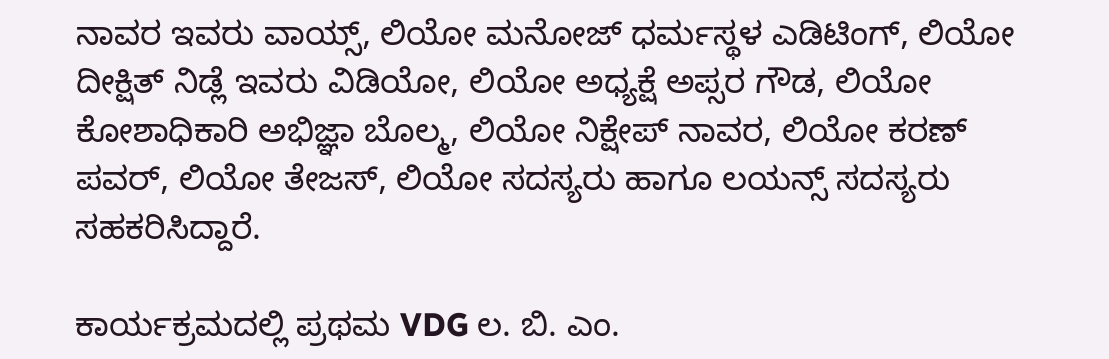ನಾವರ ಇವರು ವಾಯ್ಸ್, ಲಿಯೋ ಮನೋಜ್ ಧರ್ಮಸ್ಥಳ ಎಡಿಟಿಂಗ್, ಲಿಯೋ ದೀಕ್ಷಿತ್ ನಿಡ್ಲೆ ಇವರು ವಿಡಿಯೋ, ಲಿಯೋ ಅಧ್ಯಕ್ಷೆ ಅಪ್ಸರ ಗೌಡ, ಲಿಯೋ ಕೋಶಾಧಿಕಾರಿ ಅಭಿಜ್ಞಾ ಬೊಲ್ಮ, ಲಿಯೋ ನಿಕ್ಷೇಪ್ ನಾವರ, ಲಿಯೋ ಕರಣ್ ಪವರ್, ಲಿಯೋ ತೇಜಸ್, ಲಿಯೋ ಸದಸ್ಯರು ಹಾಗೂ ಲಯನ್ಸ್ ಸದಸ್ಯರು ಸಹಕರಿಸಿದ್ದಾರೆ.

ಕಾರ್ಯಕ್ರಮದಲ್ಲಿ ಪ್ರಥಮ VDG ಲ. ಬಿ. ಎಂ.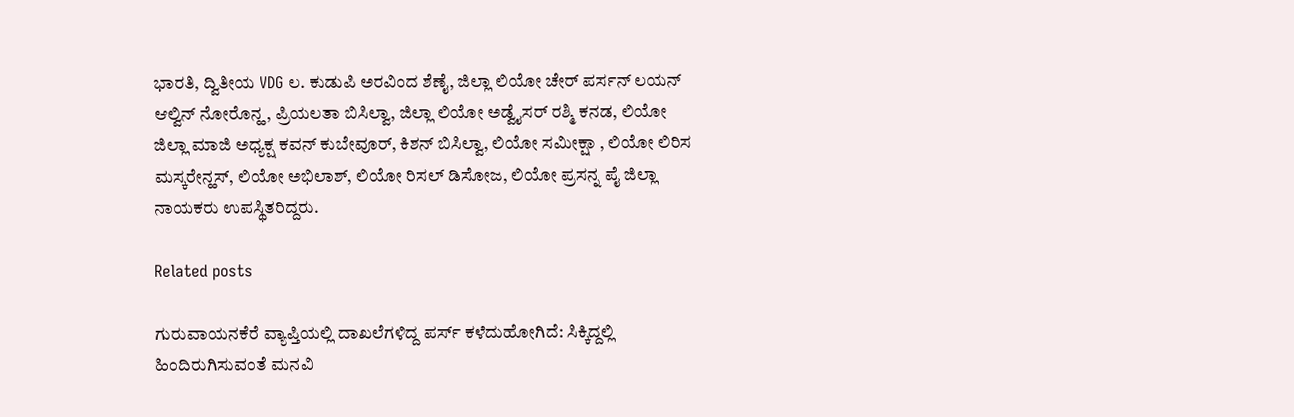ಭಾರತಿ, ದ್ವಿತೀಯ VDG ಲ. ಕುಡುಪಿ ಅರವಿಂದ ಶೆಣೈ, ಜಿಲ್ಲಾ ಲಿಯೋ ಚೇರ್ ಪರ್ಸನ್ ಲಯನ್ ಆಲ್ವಿನ್ ನೋರೊನ್ಹ, ಪ್ರಿಯಲತಾ ಬಿಸಿಲ್ವಾ, ಜಿಲ್ಲಾ ಲಿಯೋ ಅಡ್ವೈಸರ್ ರಶ್ಮಿ ಕನಡ, ಲಿಯೋ ಜಿಲ್ಲಾ ಮಾಜಿ ಅಧ್ಯಕ್ಷ ಕವನ್ ಕುಬೇವೂರ್, ಕಿಶನ್ ಬಿಸಿಲ್ವಾ, ಲಿಯೋ ಸಮೀಕ್ಷಾ , ಲಿಯೋ ಲಿರಿಸ ಮಸ್ಕರೇನ್ಹಸ್, ಲಿಯೋ ಅಭಿಲಾಶ್, ಲಿಯೋ ರಿಸಲ್ ಡಿಸೋಜ, ಲಿಯೋ ಪ್ರಸನ್ನ ಪೈ ಜಿಲ್ಲಾ ನಾಯಕರು ಉಪಸ್ಥಿತರಿದ್ದರು.

Related posts

ಗುರುವಾಯನಕೆರೆ ವ್ಯಾಪ್ತಿಯಲ್ಲಿ ದಾಖಲೆಗಳಿದ್ದ ಪರ್ಸ್ ಕಳೆದುಹೋಗಿದೆ: ಸಿಕ್ಕಿದ್ದಲ್ಲಿ ಹಿಂದಿರುಗಿಸುವಂತೆ ಮನವಿ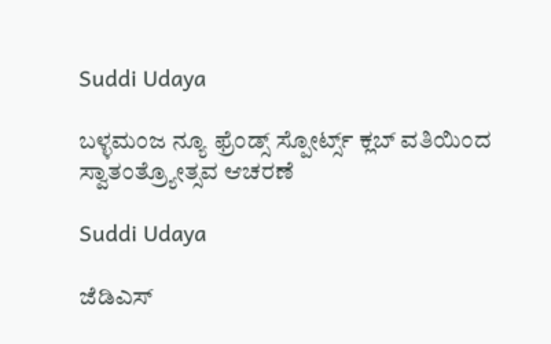Suddi Udaya

ಬಳ್ಳಮಂಜ ನ್ಯೂ ಫ್ರೆಂಡ್ಸ್ ಸ್ಪೋರ್ಟ್ಸ್ ಕ್ಲಬ್ ವತಿಯಿಂದ ಸ್ವಾತಂತ್ರ್ಯೋತ್ಸವ ಆಚರಣೆ

Suddi Udaya

ಜೆಡಿಎಸ್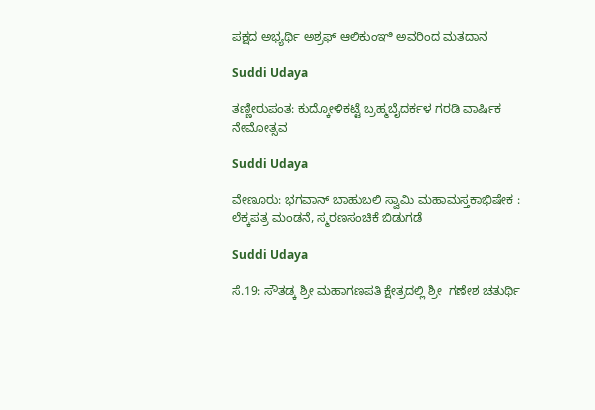ಪಕ್ಷದ ಅಭ್ಯರ್ಥಿ ಅಶ್ರಫ್ ಆಲಿಕುಂಞಿ ಅವರಿಂದ ಮತದಾನ

Suddi Udaya

ತಣ್ಣೀರುಪಂತ: ಕುದ್ಕೋಳಿಕಟ್ಟೆ ಬ್ರಹ್ಮಬೈದರ್ಕಳ ಗರಡಿ ವಾರ್ಷಿಕ ನೇಮೋತ್ಸವ

Suddi Udaya

ವೇಣೂರು: ಭಗವಾನ್ ಬಾಹುಬಲಿ ಸ್ವಾಮಿ ಮಹಾಮಸ್ತಕಾಭಿಷೇಕ : ಲೆಕ್ಕಪತ್ರ ಮಂಡನೆ, ಸ್ಮರಣಸಂಚಿಕೆ ಬಿಡುಗಡೆ

Suddi Udaya

ಸೆ.19: ಸೌತಡ್ಕ ಶ್ರೀ ಮಹಾಗಣಪತಿ ಕ್ಷೇತ್ರದಲ್ಲಿ ಶ್ರೀ  ಗಣೇಶ ಚತುರ್ಥಿ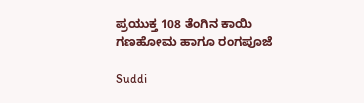ಪ್ರಯುಕ್ತ 108 ತೆಂಗಿನ ಕಾಯಿ ಗಣಹೋಮ ಹಾಗೂ ರಂಗಪೂಜೆ

Suddi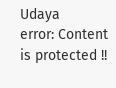Udaya
error: Content is protected !!